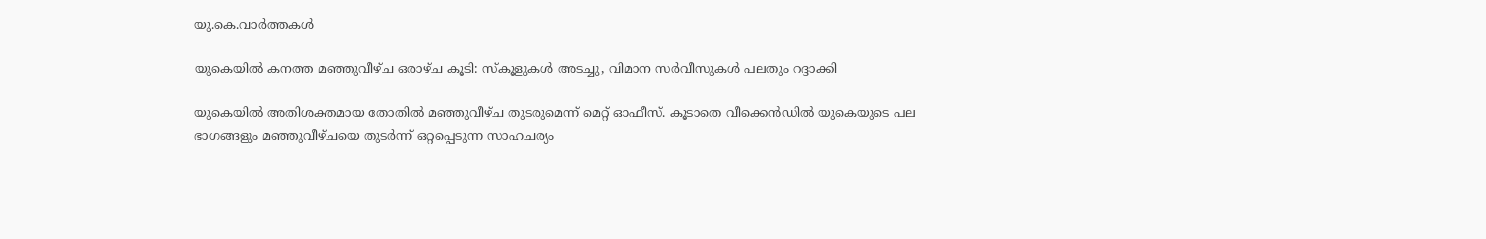യു.കെ.വാര്‍ത്തകള്‍

യുകെയില്‍ കനത്ത മഞ്ഞുവീഴ്ച ഒരാഴ്ച കൂടി: സ്കൂളുകള്‍ അടച്ചു, വിമാന സര്‍വീസുകള്‍ പലതും റദ്ദാക്കി

യുകെയില്‍ അതിശക്തമായ തോതില്‍ മഞ്ഞുവീഴ്ച തുടരുമെന്ന് മെറ്റ് ഓഫീസ്. കൂടാതെ വീക്കെന്‍ഡില്‍ യുകെയുടെ പല ഭാഗങ്ങളും മഞ്ഞുവീഴ്ചയെ തുടര്‍ന്ന് ഒറ്റപ്പെടുന്ന സാഹചര്യം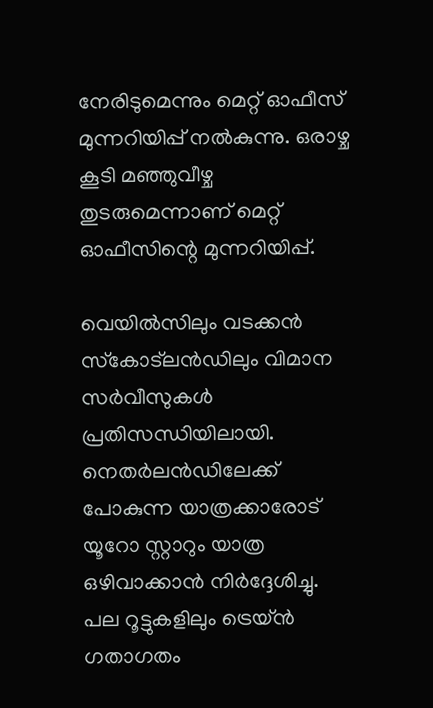നേരിടുമെന്നും മെറ്റ് ഓഫീസ് മുന്നറിയിപ്പ് നല്‍കുന്നു. ഒരാഴ്ച കൂടി മഞ്ഞുവീഴ്ച തുടരുമെന്നാണ് മെറ്റ് ഓഫീസിന്റെ മുന്നറിയിപ്പ്.

വെയില്‍സിലും വടക്കന്‍ സ്‌കോട്‌ലന്‍ഡിലും വിമാന സര്‍വീസുകള്‍ പ്രതിസന്ധിയിലായി. നെതര്‍ലന്‍ഡിലേക്ക് പോകുന്ന യാത്രക്കാരോട് യൂറോ സ്റ്റാറും യാത്ര ഒഴിവാക്കാന്‍ നിര്‍ദ്ദേശിച്ചു. പല റൂട്ടുകളിലും ട്രെയ്ന്‍ ഗതാഗതം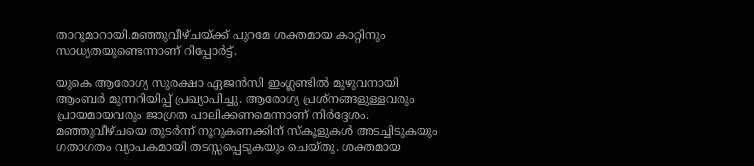താറുമാറായി.മഞ്ഞുവീഴ്ചയ്ക്ക് പുറമേ ശക്തമായ കാറ്റിനും സാധ്യതയുണ്ടെന്നാണ് റിപ്പോര്‍ട്ട്.

യുകെ ആരോഗ്യ സുരക്ഷാ ഏജന്‍സി ഇംഗ്ലണ്ടില്‍ മുഴുവനായി ആംബര്‍ മുന്നറിയിപ്പ് പ്രഖ്യാപിച്ചു. ആരോഗ്യ പ്രശ്‌നങ്ങളുള്ളവരും പ്രായമായവരും ജാഗ്രത പാലിക്കണമെന്നാണ് നിര്‍ദ്ദേശം. മഞ്ഞുവീഴ്ചയെ തുടര്‍ന്ന് നൂറുകണക്കിന് സ്കൂളുകള്‍ അടച്ചിടുകയും ഗതാഗതം വ്യാപകമായി തടസ്സപ്പെടുകയും ചെയ്തു. ശക്തമായ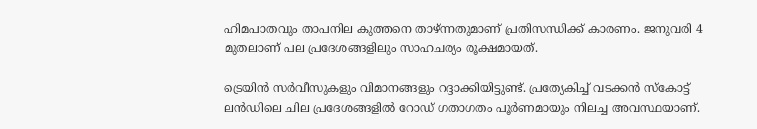ഹിമപാതവും താപനില കുത്തനെ താഴ്ന്നതുമാണ് പ്രതിസന്ധിക്ക് കാരണം. ജനുവരി 4 മുതലാണ് പല പ്രദേശങ്ങളിലും സാഹചര്യം രൂക്ഷമായത്.

ട്രെയിന്‍ സര്‍വീസുകളും വിമാനങ്ങളും റദ്ദാക്കിയിട്ടുണ്ട്. പ്രത്യേകിച്ച് വടക്കന്‍ സ്കോട്ട് ലന്‍ഡിലെ ചില പ്രദേശങ്ങളില്‍ റോഡ് ഗതാഗതം പൂര്‍ണമായും നിലച്ച അവസ്ഥയാണ്.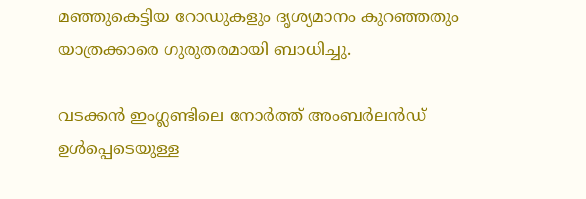മഞ്ഞുകെട്ടിയ റോഡുകളും ദൃശ്യമാനം കുറഞ്ഞതും യാത്രക്കാരെ ഗുരുതരമായി ബാധിച്ചു.

വടക്കന്‍ ഇംഗ്ലണ്ടിലെ നോര്‍ത്ത്‌ അംബര്‍ലന്‍ഡ് ഉള്‍പ്പെടെയുള്ള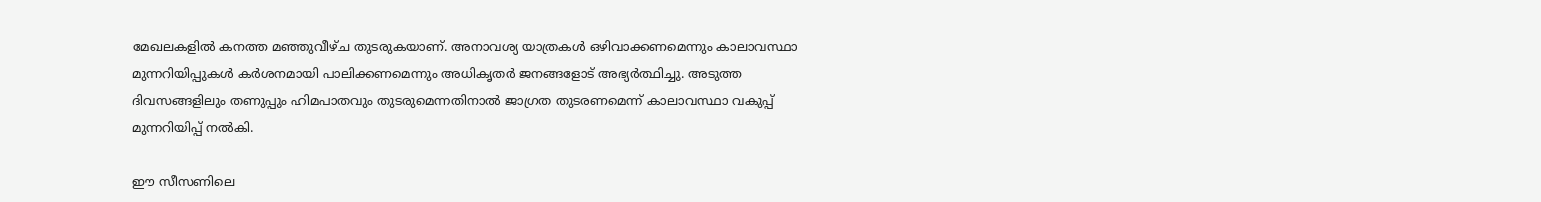മേഖലകളില്‍ കനത്ത മഞ്ഞുവീഴ്ച തുടരുകയാണ്. അനാവശ്യ യാത്രകള്‍ ഒഴിവാക്കണമെന്നും കാലാവസ്ഥാ മുന്നറിയിപ്പുകള്‍ കര്‍ശനമായി പാലിക്കണമെന്നും അധികൃതര്‍ ജനങ്ങളോട് അഭ്യര്‍ത്ഥിച്ചു. അടുത്ത ദിവസങ്ങളിലും തണുപ്പും ഹിമപാതവും തുടരുമെന്നതിനാല്‍ ജാഗ്രത തുടരണമെന്ന് കാലാവസ്ഥാ വകുപ്പ് മുന്നറിയിപ്പ് നല്‍കി.

ഈ സീസണിലെ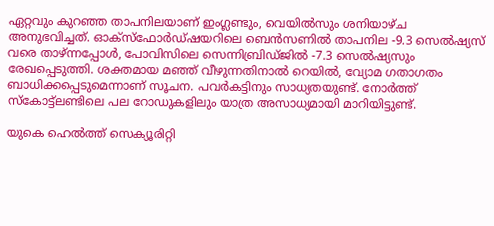ഏറ്റവും കുറഞ്ഞ താപനിലയാണ് ഇംഗ്ലണ്ടും, വെയില്‍സും ശനിയാഴ്ച അനുഭവിച്ചത്. ഓക്‌സ്‌ഫോര്‍ഡ്ഷയറിലെ ബെന്‍സണില്‍ താപനില -9.3 സെല്‍ഷ്യസ് വരെ താഴ്ന്നപ്പോള്‍, പോവിസിലെ സെന്നിബ്രിഡ്ജില്‍ -7.3 സെല്‍ഷ്യസും രേഖപ്പെടുത്തി. ശക്തമായ മഞ്ഞ് വീഴുന്നതിനാല്‍ റെയില്‍, വ്യോമ ഗതാഗതം ബാധിക്കപ്പെടുമെന്നാണ് സൂചന. പവര്‍കട്ടിനും സാധ്യതയുണ്ട്. നോര്‍ത്ത് സ്‌കോട്ട്‌ലണ്ടിലെ പല റോഡുകളിലും യാത്ര അസാധ്യമായി മാറിയിട്ടുണ്ട്.

യുകെ ഹെല്‍ത്ത് സെക്യൂരിറ്റി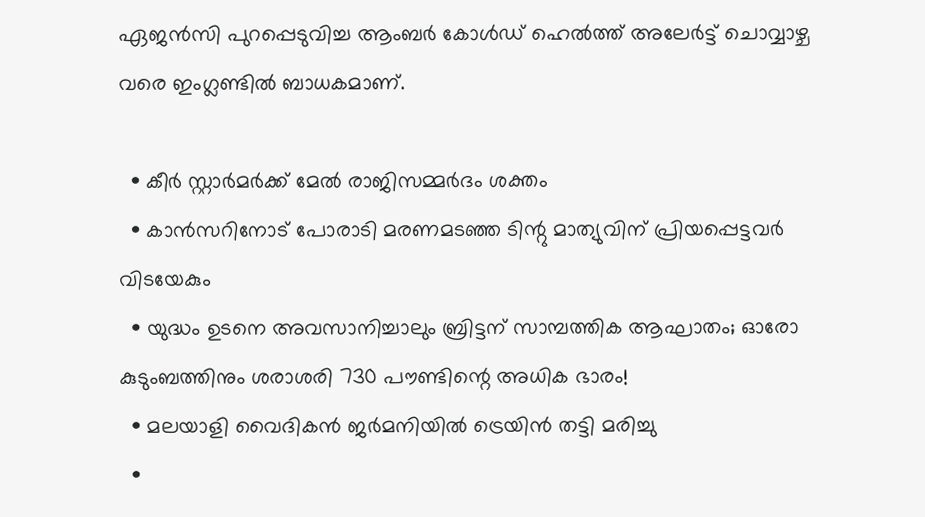ഏജന്‍സി പുറപ്പെടുവിച്ച ആംബര്‍ കോള്‍ഡ് ഹെല്‍ത്ത് അലേര്‍ട്ട് ചൊവ്വാഴ്ച വരെ ഇംഗ്ലണ്ടില്‍ ബാധകമാണ്.

  • കീര്‍ സ്റ്റാര്‍മര്‍ക്ക് മേല്‍ രാജിസമ്മര്‍ദം ശക്തം
  • കാന്‍സറിനോട് പോരാടി മരണമടഞ്ഞ ടിന്റു മാത്യുവിന് പ്രിയപ്പെട്ടവര്‍ വിടയേകും
  • യുദ്ധം ഉടനെ അവസാനിച്ചാലും ബ്രിട്ടന് സാമ്പത്തിക ആഘാതം; ഓരോ കുടുംബത്തിനും ശരാശരി 730 പൗണ്ടിന്റെ അധിക ഭാരം!
  • മലയാളി വൈദികന്‍ ജര്‍മനിയില്‍ ട്രെയിന്‍ തട്ടി മരിച്ചു
  •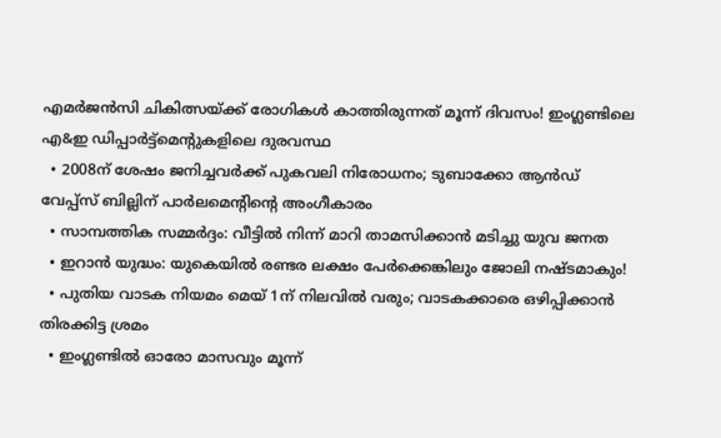എമര്‍ജന്‍സി ചികിത്സയ്ക്ക് രോഗികള്‍ കാത്തിരുന്നത് മൂന്ന് ദിവസം! ഇംഗ്ലണ്ടിലെ എ&ഇ ഡിപ്പാര്‍ട്ട്‌മെന്റുകളിലെ ദുരവസ്ഥ
  • 2008ന് ശേഷം ജനിച്ചവര്‍ക്ക് പുകവലി നിരോധനം; ടുബാക്കോ ആന്‍ഡ് വേപ്പ്‌സ് ബില്ലിന് പാര്‍ലമെന്റിന്റെ അംഗീകാരം
  • സാമ്പത്തിക സമ്മര്‍ദ്ദം: വീട്ടില്‍ നിന്ന് മാറി താമസിക്കാന്‍ മടിച്ചു യുവ ജനത
  • ഇറാന്‍ യുദ്ധം: യുകെയില്‍ രണ്ടര ലക്ഷം പേര്‍ക്കെങ്കിലും ജോലി നഷ്ടമാകും!
  • പുതിയ വാടക നിയമം മെയ് 1ന് നിലവില്‍ വരും; വാടകക്കാരെ ഒഴിപ്പിക്കാന്‍ തിരക്കിട്ട ശ്രമം
  • ഇംഗ്ലണ്ടില്‍ ഓരോ മാസവും മൂന്ന്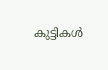കുട്ടികള്‍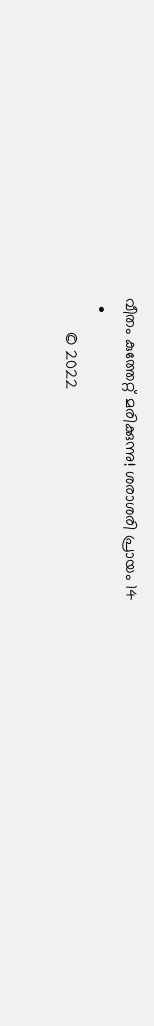വീതം കുത്തേറ്റ് മരിക്കുന്നു! ശരാശരി പ്രായം 14
  •
        © 2022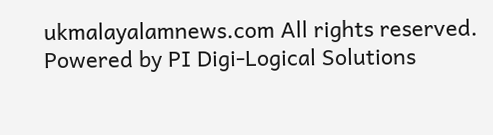ukmalayalamnews.com All rights reserved. Powered by PI Digi-Logical Solutions